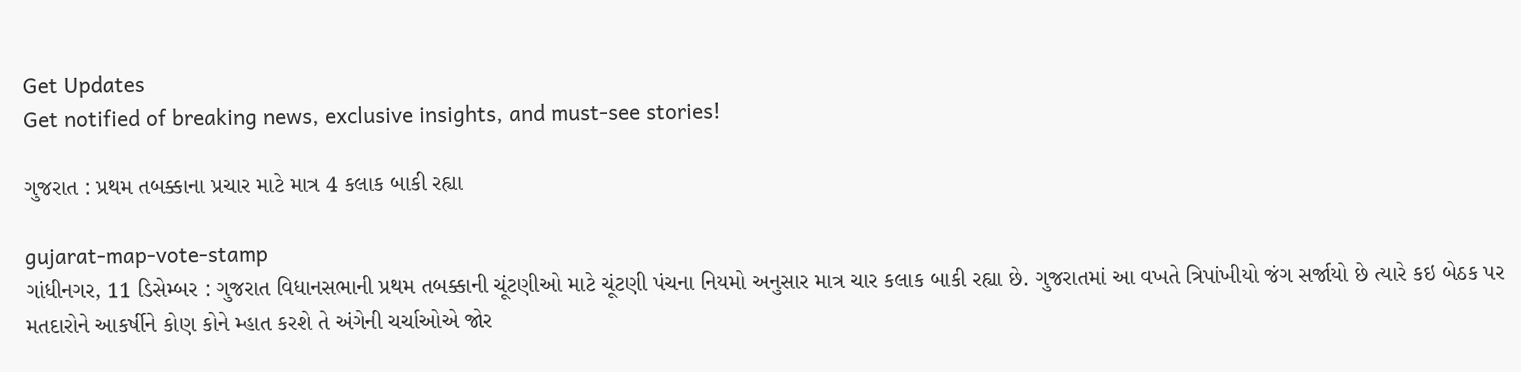Get Updates
Get notified of breaking news, exclusive insights, and must-see stories!

ગુજરાત : પ્રથમ તબક્કાના પ્રચાર માટે માત્ર 4 કલાક બાકી રહ્યા

gujarat-map-vote-stamp
ગાંધીનગર, 11 ડિસેમ્બર : ગુજરાત વિધાનસભાની પ્રથમ તબક્કાની ચૂંટણીઓ માટે ચૂંટણી પંચના નિયમો અનુસાર માત્ર ચાર કલાક બાકી રહ્યા છે. ગુજરાતમાં આ વખતે ત્રિપાંખીયો જંગ સર્જાયો છે ત્યારે કઇ બેઠક પર મતદારોને આકર્ષીને કોણ કોને મ્હાત કરશે તે અંગેની ચર્ચાઓએ જોર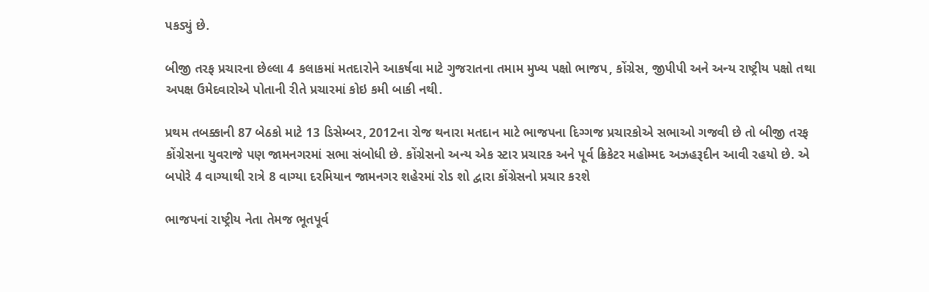પકડ્યું છે.

બીજી તરફ પ્રચારના છેલ્લા 4 કલાકમાં મતદારોને આકર્ષવા માટે ગુજરાતના તમામ મુખ્ય પક્ષો ભાજપ, કોંગ્રેસ, જીપીપી અને અન્ય રાષ્ટ્રીય પક્ષો તથા અપક્ષ ઉમેદવારોએ પોતાની રીતે પ્રચારમાં કોઇ કમી બાકી નથી.

પ્રથમ તબક્કાની 87 બેઠકો માટે 13 ડિસેમ્બર, 2012ના રોજ થનારા મતદાન માટે ભાજપના દિગ્ગજ પ્રચારકોએ સભાઓ ગજવી છે તો બીજી તરફ કોંગ્રેસના યુવરાજે પણ જામનગરમાં સભા સંબોધી છે. કોંગ્રેસનો અન્ય એક સ્ટાર પ્રચારક અને પૂર્વ ક્રિકેટર મહોમ્મદ અઝહરૂદીન આવી રહયો છે. એ બપોરે 4 વાગ્યાથી રાત્રે 8 વાગ્યા દરમિયાન જામનગર શહેરમાં રોડ શો દ્વારા કોંગ્રેસનો પ્રચાર કરશે

ભાજપનાં રાષ્ટ્રીય નેતા તેમજ ભૂતપૂર્વ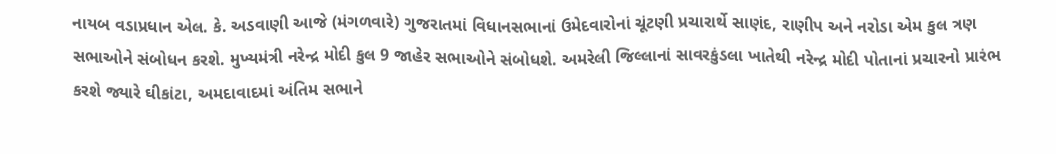નાયબ વડાપ્રધાન એલ. કે. અડવાણી આજે (મંગળવારે) ગુજરાતમાં વિધાનસભાનાં ઉમેદવારોનાં ચૂંટણી પ્રચારાર્થે સાણંદ, રાણીપ અને નરોડા એમ કુલ ત્રણ સભાઓને સંબોધન કરશે. મુખ્યમંત્રી નરેન્દ્ર મોદી કુલ 9 જાહેર સભાઓને સંબોધશે. અમરેલી જિલ્લાનાં સાવરકુંડલા ખાતેથી નરેન્દ્ર મોદી પોતાનાં પ્રચારનો પ્રારંભ કરશે જ્યારે ઘીકાંટા, અમદાવાદમાં અંતિમ સભાને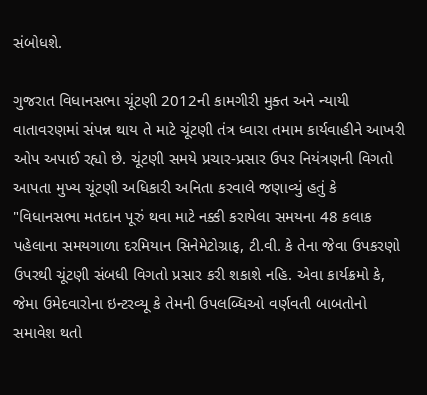સંબોધશે.

ગુજરાત વિધાનસભા ચૂંટણી 2012ની કામગીરી મુક્ત અને ન્યાયી વાતાવરણમાં સંપન્ન થાય તે માટે ચૂંટણી તંત્ર ધ્વારા તમામ કાર્યવાહીને આખરી ઓપ અપાઈ રહ્યો છે. ચૂંટણી સમયે પ્રચાર-પ્રસાર ઉપર નિયંત્રણની વિગતો આપતા મુખ્ય ચૂંટણી અધિકારી અનિતા કરવાલે જણાવ્યું હતું કે "વિધાનસભા મતદાન પૂરું થવા માટે નક્કી કરાયેલા સમયના 48 કલાક પહેલાના સમયગાળા દરમિયાન સિનેમેટોગ્રાફ, ટી.વી. કે તેના જેવા ઉપકરણો ઉપરથી ચૂંટણી સંબધી વિગતો પ્રસાર કરી શકાશે નહિ. એવા કાર્યક્રમો કે, જેમા ઉમેદવારોના ઇન્ટરવ્યૂ કે તેમની ઉપલબ્ધિઓ વર્ણવતી બાબતોનો સમાવેશ થતો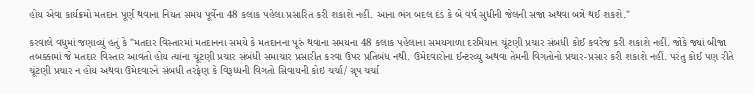હોય એવા કાર્યક્રમો મતદાન પૂર્ણ થવાના નિયત સમય પૂર્વેના 48 કલાક પહેલા પ્રસારિત કરી શકાશે નહીં. આના ભંગ બદલ દંડ કે બે વર્ષ સુધીની જેલની સજા અથવા બન્ને થઈ શકશે."

કરવાલે વધુમાં જણાવ્યું હતું કે "મતદાર વિસ્તારમાં મતદાનના સમયે કે મતદાનના પૂરું થવાના સમયના 48 કલાક પહેલાના સમયગાળા દરમિયાન ચૂંટણી પ્રચાર સંબધી કોઈ કવરેજ કરી શકાશે નહીં. જોકે જ્યાં બીજા તબક્કામાં જે મતદાર વિસ્તાર આવતો હોય ત્યાંના ચૂંટણી પ્રચાર સંબંધી સમાચાર પ્રસારીત કરવા ઉપર પ્રતિબંધ નથી. ઉમેદવારોના ઈન્ટરવ્યુ અથવા તેમની વિગતોનો પ્રચાર-પ્રસાર કરી શકાશે નહીં. પરંતુ કોઈ પણ રીતે ચૂંટણી પ્રચાર ન હોય અથવા ઉમેદવારને સંબધી તરફેણ કે વિરૂધ્ધની વિગતો સિવાયની કોઇ ચર્ચા/ ગ્રૃપ ચર્ચા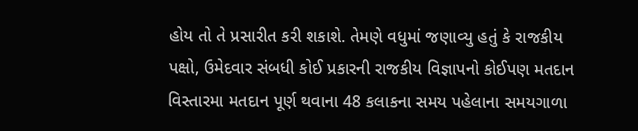હોય તો તે પ્રસારીત કરી શકાશે. તેમણે વધુમાં જણાવ્યુ હતું કે રાજકીય પક્ષો, ઉમેદવાર સંબધી કોઈ પ્રકારની રાજકીય વિજ્ઞાપનો કોઈપણ મતદાન વિસ્તારમા મતદાન પૂર્ણ થવાના 48 કલાકના સમય પહેલાના સમયગાળા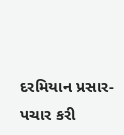દરમિયાન પ્રસાર-પચાર કરી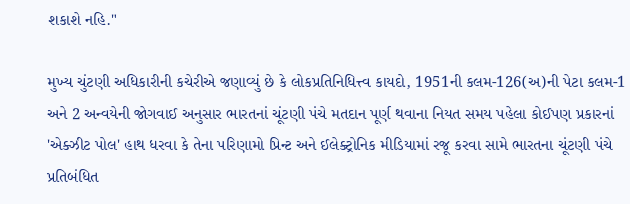શકાશે નહિ."

મુખ્ય ચુંટણી અધિકારીની કચેરીએ જણાવ્યું છે કે લોકપ્રતિનિધિત્ત્વ કાયદો, 1951ની કલમ-126(અ)ની પેટા કલમ-1 અને 2 અન્વયેની જોગવાઈ અનુસાર ભારતનાં ચૂંટણી પંચે મતદાન પૂર્ણ થવાના નિયત સમય પહેલા કોઈપણ પ્રકારનાં 'એક્ઝીટ પોલ' હાથ ધરવા કે તેના પરિણામો પ્રિન્ટ અને ઈલેક્ટ્રોનિક મીડિયામાં રજૂ કરવા સામે ભારતના ચૂંટણી પંચે પ્રતિબંધિત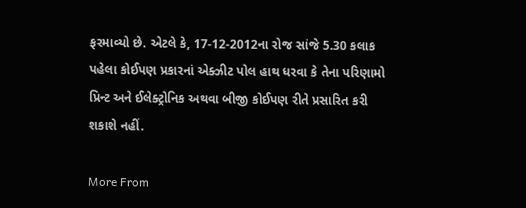ફરમાવ્યો છે. એટલે કે, 17-12-2012ના રોજ સાંજે 5.30 કલાક પહેલા કોઈપણ પ્રકારનાં એક્ઝીટ પોલ હાથ ધરવા કે તેના પરિણામો પ્રિન્ટ અને ઈલેક્ટ્રોનિક અથવા બીજી કોઈપણ રીતે પ્રસારિત કરી શકાશે નહીં.

More From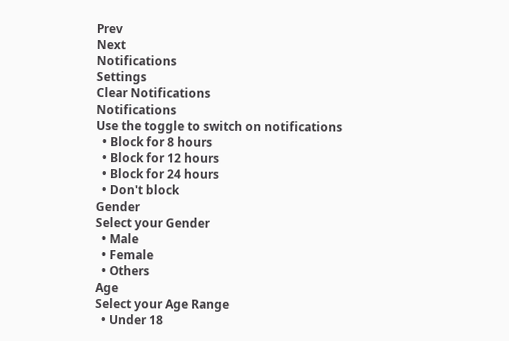Prev
Next
Notifications
Settings
Clear Notifications
Notifications
Use the toggle to switch on notifications
  • Block for 8 hours
  • Block for 12 hours
  • Block for 24 hours
  • Don't block
Gender
Select your Gender
  • Male
  • Female
  • Others
Age
Select your Age Range
  • Under 18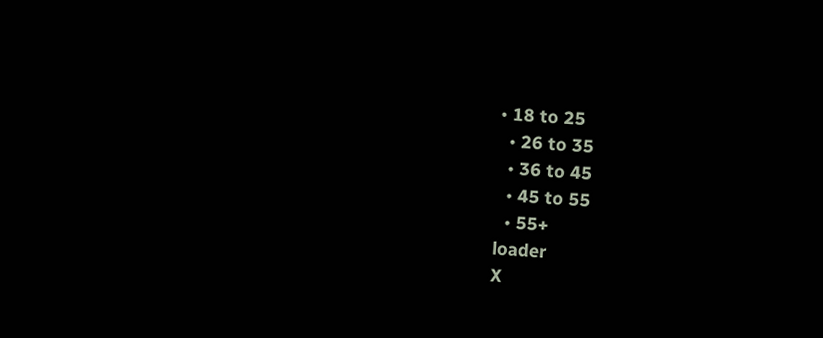• 18 to 25
  • 26 to 35
  • 36 to 45
  • 45 to 55
  • 55+
loader
X